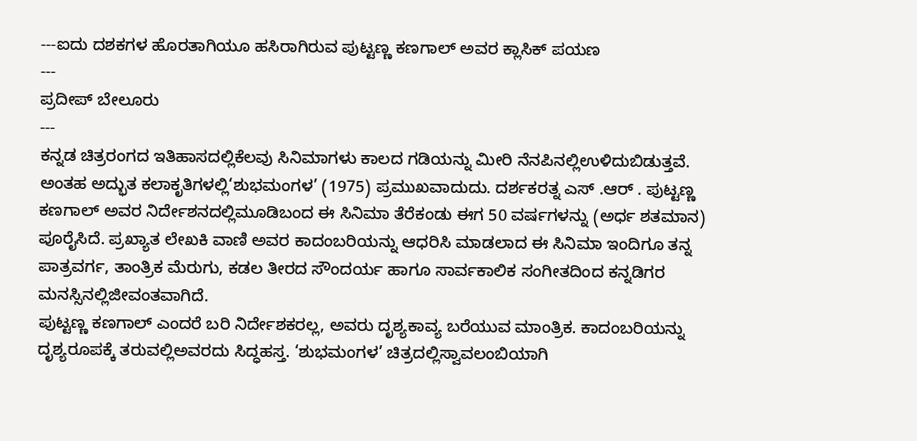---ಐದು ದಶಕಗಳ ಹೊರತಾಗಿಯೂ ಹಸಿರಾಗಿರುವ ಪುಟ್ಟಣ್ಣ ಕಣಗಾಲ್ ಅವರ ಕ್ಲಾಸಿಕ್ ಪಯಣ
---
ಪ್ರದೀಪ್ ಬೇಲೂರು
---
ಕನ್ನಡ ಚಿತ್ರರಂಗದ ಇತಿಹಾಸದಲ್ಲಿಕೆಲವು ಸಿನಿಮಾಗಳು ಕಾಲದ ಗಡಿಯನ್ನು ಮೀರಿ ನೆನಪಿನಲ್ಲಿಉಳಿದುಬಿಡುತ್ತವೆ. ಅಂತಹ ಅದ್ಭುತ ಕಲಾಕೃತಿಗಳಲ್ಲಿ‘ಶುಭಮಂಗಳ’ (1975) ಪ್ರಮುಖವಾದುದು. ದರ್ಶಕರತ್ನ ಎಸ್ .ಆರ್ . ಪುಟ್ಟಣ್ಣ ಕಣಗಾಲ್ ಅವರ ನಿರ್ದೇಶನದಲ್ಲಿಮೂಡಿಬಂದ ಈ ಸಿನಿಮಾ ತೆರೆಕಂಡು ಈಗ 50 ವರ್ಷಗಳನ್ನು (ಅರ್ಧ ಶತಮಾನ) ಪೂರೈಸಿದೆ. ಪ್ರಖ್ಯಾತ ಲೇಖಕಿ ವಾಣಿ ಅವರ ಕಾದಂಬರಿಯನ್ನು ಆಧರಿಸಿ ಮಾಡಲಾದ ಈ ಸಿನಿಮಾ ಇಂದಿಗೂ ತನ್ನ ಪಾತ್ರವರ್ಗ, ತಾಂತ್ರಿಕ ಮೆರುಗು, ಕಡಲ ತೀರದ ಸೌಂದರ್ಯ ಹಾಗೂ ಸಾರ್ವಕಾಲಿಕ ಸಂಗೀತದಿಂದ ಕನ್ನಡಿಗರ ಮನಸ್ಸಿನಲ್ಲಿಜೀವಂತವಾಗಿದೆ.
ಪುಟ್ಟಣ್ಣ ಕಣಗಾಲ್ ಎಂದರೆ ಬರಿ ನಿರ್ದೇಶಕರಲ್ಲ, ಅವರು ದೃಶ್ಯಕಾವ್ಯ ಬರೆಯುವ ಮಾಂತ್ರಿಕ. ಕಾದಂಬರಿಯನ್ನು ದೃಶ್ಯರೂಪಕ್ಕೆ ತರುವಲ್ಲಿಅವರದು ಸಿದ್ಧಹಸ್ತ. ‘ಶುಭಮಂಗಳ’ ಚಿತ್ರದಲ್ಲಿಸ್ವಾವಲಂಬಿಯಾಗಿ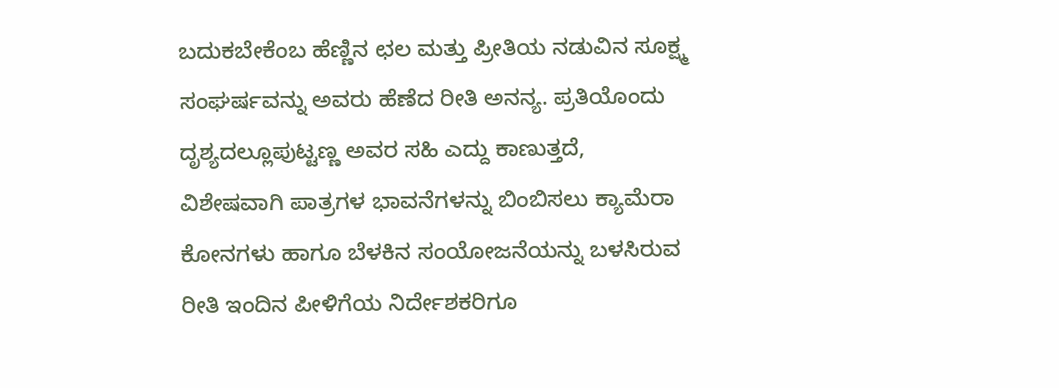ಬದುಕಬೇಕೆಂಬ ಹೆಣ್ಣಿನ ಛಲ ಮತ್ತು ಪ್ರೀತಿಯ ನಡುವಿನ ಸೂಕ್ಷ್ಮ ಸಂಘರ್ಷವನ್ನು ಅವರು ಹೆಣೆದ ರೀತಿ ಅನನ್ಯ. ಪ್ರತಿಯೊಂದು ದೃಶ್ಯದಲ್ಲೂಪುಟ್ಟಣ್ಣ ಅವರ ಸಹಿ ಎದ್ದು ಕಾಣುತ್ತದೆ, ವಿಶೇಷವಾಗಿ ಪಾತ್ರಗಳ ಭಾವನೆಗಳನ್ನು ಬಿಂಬಿಸಲು ಕ್ಯಾಮೆರಾ ಕೋನಗಳು ಹಾಗೂ ಬೆಳಕಿನ ಸಂಯೋಜನೆಯನ್ನು ಬಳಸಿರುವ ರೀತಿ ಇಂದಿನ ಪೀಳಿಗೆಯ ನಿರ್ದೇಶಕರಿಗೂ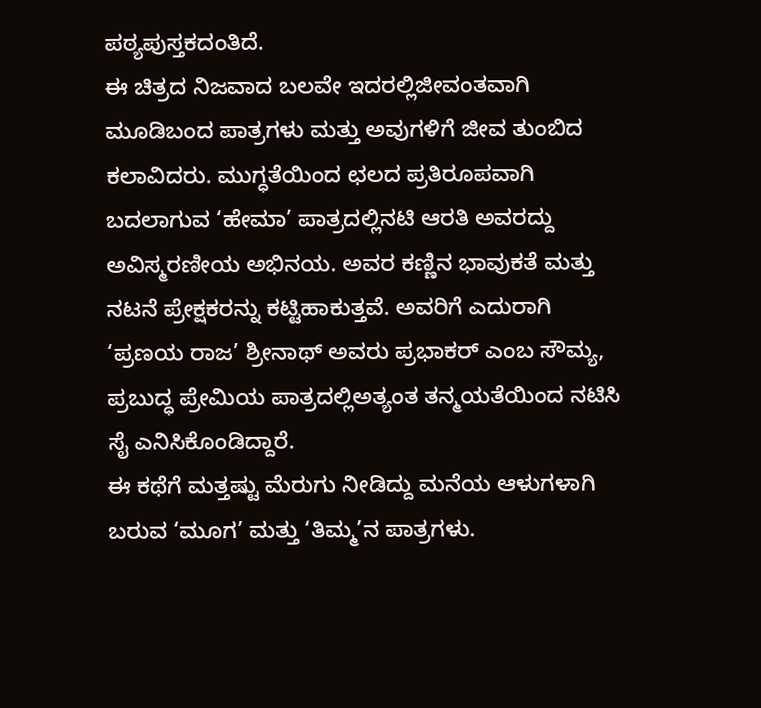ಪಠ್ಯಪುಸ್ತಕದಂತಿದೆ.
ಈ ಚಿತ್ರದ ನಿಜವಾದ ಬಲವೇ ಇದರಲ್ಲಿಜೀವಂತವಾಗಿ ಮೂಡಿಬಂದ ಪಾತ್ರಗಳು ಮತ್ತು ಅವುಗಳಿಗೆ ಜೀವ ತುಂಬಿದ ಕಲಾವಿದರು. ಮುಗ್ಧತೆಯಿಂದ ಛಲದ ಪ್ರತಿರೂಪವಾಗಿ ಬದಲಾಗುವ ‘ಹೇಮಾ’ ಪಾತ್ರದಲ್ಲಿನಟಿ ಆರತಿ ಅವರದ್ದು ಅವಿಸ್ಮರಣೀಯ ಅಭಿನಯ. ಅವರ ಕಣ್ಣಿನ ಭಾವುಕತೆ ಮತ್ತು ನಟನೆ ಪ್ರೇಕ್ಷಕರನ್ನು ಕಟ್ಟಿಹಾಕುತ್ತವೆ. ಅವರಿಗೆ ಎದುರಾಗಿ ‘ಪ್ರಣಯ ರಾಜ’ ಶ್ರೀನಾಥ್ ಅವರು ಪ್ರಭಾಕರ್ ಎಂಬ ಸೌಮ್ಯ, ಪ್ರಬುದ್ಧ ಪ್ರೇಮಿಯ ಪಾತ್ರದಲ್ಲಿಅತ್ಯಂತ ತನ್ಮಯತೆಯಿಂದ ನಟಿಸಿ ಸೈ ಎನಿಸಿಕೊಂಡಿದ್ದಾರೆ.
ಈ ಕಥೆಗೆ ಮತ್ತಷ್ಟು ಮೆರುಗು ನೀಡಿದ್ದು ಮನೆಯ ಆಳುಗಳಾಗಿ ಬರುವ ‘ಮೂಗ’ ಮತ್ತು ‘ತಿಮ್ಮ’ನ ಪಾತ್ರಗಳು.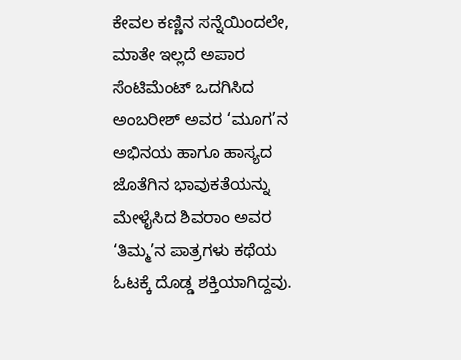ಕೇವಲ ಕಣ್ಣಿನ ಸನ್ನೆಯಿಂದಲೇ, ಮಾತೇ ಇಲ್ಲದೆ ಅಪಾರ ಸೆಂಟಿಮೆಂಟ್ ಒದಗಿಸಿದ ಅಂಬರೀಶ್ ಅವರ ‘ಮೂಗ’ನ ಅಭಿನಯ ಹಾಗೂ ಹಾಸ್ಯದ ಜೊತೆಗಿನ ಭಾವುಕತೆಯನ್ನು ಮೇಳೈಸಿದ ಶಿವರಾಂ ಅವರ ‘ತಿಮ್ಮ’ನ ಪಾತ್ರಗಳು ಕಥೆಯ ಓಟಕ್ಕೆ ದೊಡ್ಡ ಶಕ್ತಿಯಾಗಿದ್ದವು.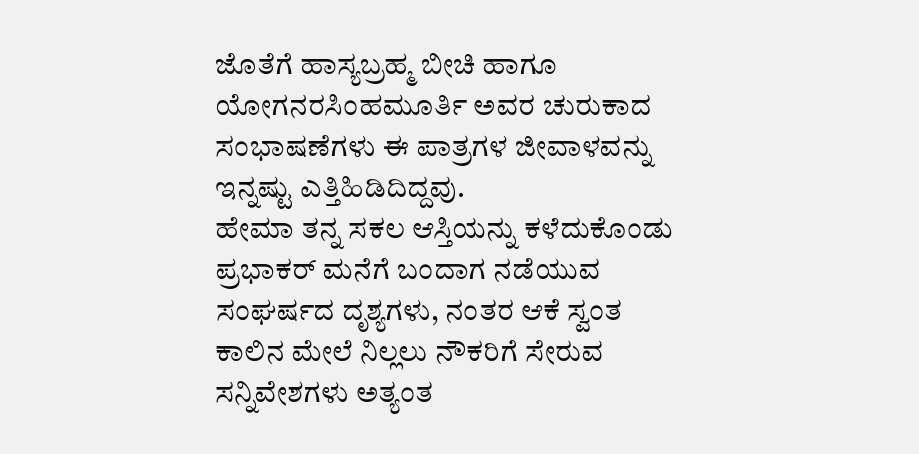ಜೊತೆಗೆ ಹಾಸ್ಯಬ್ರಹ್ಮ ಬೀಚಿ ಹಾಗೂ ಯೋಗನರಸಿಂಹಮೂರ್ತಿ ಅವರ ಚುರುಕಾದ ಸಂಭಾಷಣೆಗಳು ಈ ಪಾತ್ರಗಳ ಜೀವಾಳವನ್ನು ಇನ್ನಷ್ಟು ಎತ್ತಿಹಿಡಿದಿದ್ದವು.
ಹೇಮಾ ತನ್ನ ಸಕಲ ಆಸ್ತಿಯನ್ನು ಕಳೆದುಕೊಂಡು ಪ್ರಭಾಕರ್ ಮನೆಗೆ ಬಂದಾಗ ನಡೆಯುವ ಸಂಘರ್ಷದ ದೃಶ್ಯಗಳು, ನಂತರ ಆಕೆ ಸ್ವಂತ ಕಾಲಿನ ಮೇಲೆ ನಿಲ್ಲಲು ನೌಕರಿಗೆ ಸೇರುವ ಸನ್ನಿವೇಶಗಳು ಅತ್ಯಂತ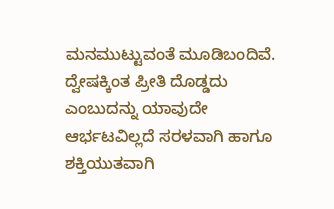ಮನಮುಟ್ಟುವಂತೆ ಮೂಡಿಬಂದಿವೆ. ದ್ವೇಷಕ್ಕಿಂತ ಪ್ರೀತಿ ದೊಡ್ಡದು ಎಂಬುದನ್ನು ಯಾವುದೇ ಆರ್ಭಟವಿಲ್ಲದೆ ಸರಳವಾಗಿ ಹಾಗೂ ಶಕ್ತಿಯುತವಾಗಿ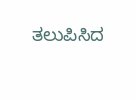ತಲುಪಿಸಿದ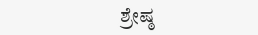ಶ್ರೇಷ್ಠ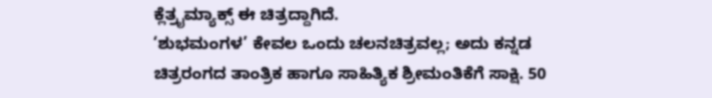ಕ್ಲೆತ್ರೖಮ್ಯಾಕ್ಸ್ ಈ ಚಿತ್ರದ್ದಾಗಿದೆ.
‘ಶುಭಮಂಗಳ’ ಕೇವಲ ಒಂದು ಚಲನಚಿತ್ರವಲ್ಲ; ಅದು ಕನ್ನಡ ಚಿತ್ರರಂಗದ ತಾಂತ್ರಿಕ ಹಾಗೂ ಸಾಹಿತ್ಯಿಕ ಶ್ರೀಮಂತಿಕೆಗೆ ಸಾಕ್ಷಿ. 50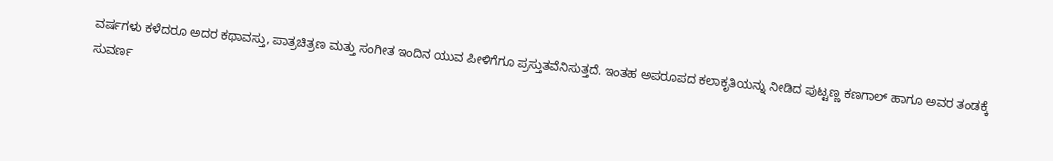ವರ್ಷಗಳು ಕಳೆದರೂ ಅದರ ಕಥಾವಸ್ತು, ಪಾತ್ರಚಿತ್ರಣ ಮತ್ತು ಸಂಗೀತ ಇಂದಿನ ಯುವ ಪೀಳಿಗೆಗೂ ಪ್ರಸ್ತುತವೆನಿಸುತ್ತದೆ. ಇಂತಹ ಅಪರೂಪದ ಕಲಾಕೃತಿಯನ್ನು ನೀಡಿದ ಪುಟ್ಟಣ್ಣ ಕಣಗಾಲ್ ಹಾಗೂ ಅವರ ತಂಡಕ್ಕೆ ಸುವರ್ಣ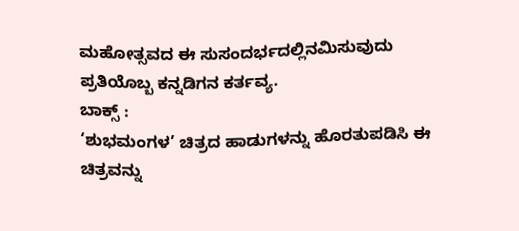ಮಹೋತ್ಸವದ ಈ ಸುಸಂದರ್ಭದಲ್ಲಿನಮಿಸುವುದು ಪ್ರತಿಯೊಬ್ಬ ಕನ್ನಡಿಗನ ಕರ್ತವ್ಯ.
ಬಾಕ್ಸ್ :
‘ಶುಭಮಂಗಳ’ ಚಿತ್ರದ ಹಾಡುಗಳನ್ನು ಹೊರತುಪಡಿಸಿ ಈ ಚಿತ್ರವನ್ನು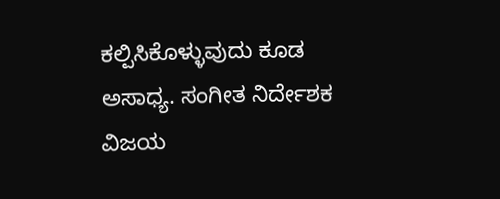ಕಲ್ಪಿಸಿಕೊಳ್ಳುವುದು ಕೂಡ ಅಸಾಧ್ಯ. ಸಂಗೀತ ನಿರ್ದೇಶಕ ವಿಜಯ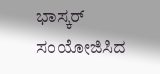ಭಾಸ್ಕರ್ ಸಂಯೋಜಿಸಿದ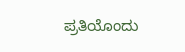ಪ್ರತಿಯೊಂದು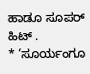ಹಾಡೂ ಸೂಪರ್ ಹಿಟ್ .
* ‘ಸೂರ್ಯಂಗೂ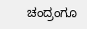ಚಂದ್ರಂಗೂ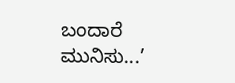ಬಂದಾರೆ ಮುನಿಸು...’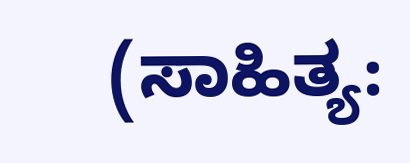(ಸಾಹಿತ್ಯ: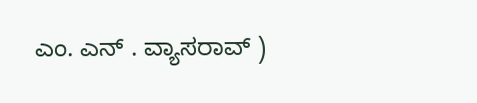ಎಂ. ಎನ್ . ವ್ಯಾಸರಾವ್ )